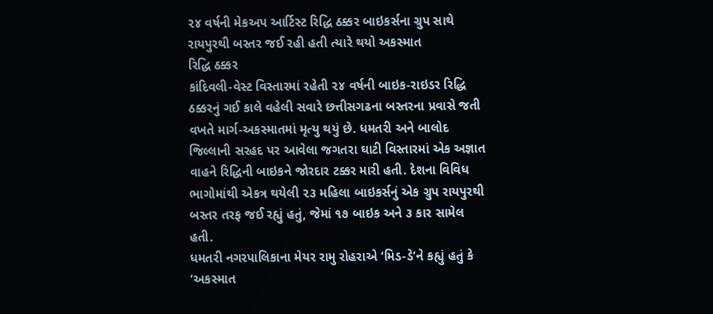૨૪ વર્ષની મેકઅપ આર્ટિસ્ટ રિદ્ધિ ઠક્કર બાઇકર્સના ગ્રુપ સાથે રાયપુરથી બસ્તર જઈ રહી હતી ત્યારે થયો અકસ્માત
રિદ્ધિ ઠક્કર
કાંદિવલી-વેસ્ટ વિસ્તારમાં રહેતી ૨૪ વર્ષની બાઇક-રાઇડર રિદ્ધિ ઠક્કરનું ગઈ કાલે વહેલી સવારે છત્તીસગઢના બસ્તરના પ્રવાસે જતી વખતે માર્ગ-અકસ્માતમાં મૃત્યુ થયું છે. ધમતરી અને બાલોદ જિલ્લાની સરહદ પર આવેલા જગતરા ઘાટી વિસ્તારમાં એક અજ્ઞાત વાહને રિદ્ધિની બાઇકને જોરદાર ટક્કર મારી હતી. દેશના વિવિધ ભાગોમાંથી એકત્ર થયેલી ૨૩ મહિલા બાઇકર્સનું એક ગ્રુપ રાયપુરથી બસ્તર તરફ જઈ રહ્યું હતું, જેમાં ૧૭ બાઇક અને ૩ કાર સામેલ હતી.
ધમતરી નગરપાલિકાના મેયર રામુ રોહરાએ ‘મિડ-ડે’ને કહ્યું હતું કે ‘અકસ્માત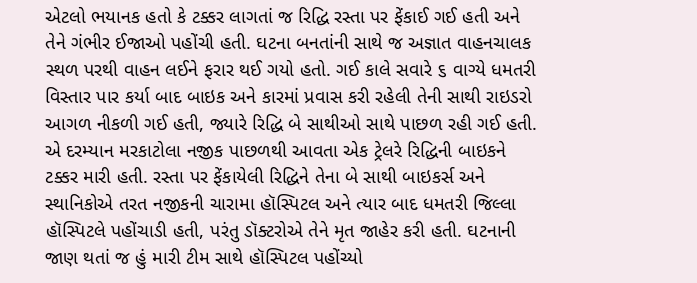એટલો ભયાનક હતો કે ટક્કર લાગતાં જ રિદ્ધિ રસ્તા પર ફેંકાઈ ગઈ હતી અને તેને ગંભીર ઈજાઓ પહોંચી હતી. ઘટના બનતાંની સાથે જ અજ્ઞાત વાહનચાલક સ્થળ પરથી વાહન લઈને ફરાર થઈ ગયો હતો. ગઈ કાલે સવારે ૬ વાગ્યે ધમતરી વિસ્તાર પાર કર્યા બાદ બાઇક અને કારમાં પ્રવાસ કરી રહેલી તેની સાથી રાઇડરો આગળ નીકળી ગઈ હતી, જ્યારે રિદ્ધિ બે સાથીઓ સાથે પાછળ રહી ગઈ હતી. એ દરમ્યાન મરકાટોલા નજીક પાછળથી આવતા એક ટ્રેલરે રિદ્ધિની બાઇકને ટક્કર મારી હતી. રસ્તા પર ફેંકાયેલી રિદ્ધિને તેના બે સાથી બાઇકર્સ અને સ્થાનિકોએ તરત નજીકની ચારામા હૉસ્પિટલ અને ત્યાર બાદ ધમતરી જિલ્લા હૉસ્પિટલે પહોંચાડી હતી, પરંતુ ડૉક્ટરોએ તેને મૃત જાહેર કરી હતી. ઘટનાની જાણ થતાં જ હું મારી ટીમ સાથે હૉસ્પિટલ પહોંચ્યો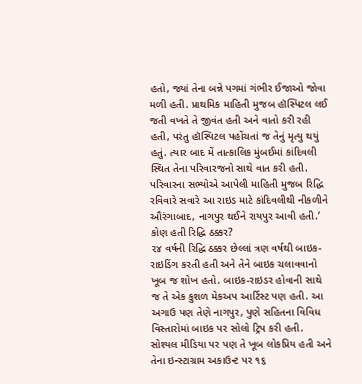હતો, જ્યાં તેના બન્ને પગમાં ગંભીર ઈજાઓ જોવા મળી હતી. પ્રાથમિક માહિતી મુજબ હૉસ્પિટલ લઈ જતી વખતે તે જીવંત હતી અને વાતો કરી રહી હતી, પરંતુ હૉસ્પિટલ પહોંચતાં જ તેનું મૃત્યુ થયું હતું. ત્યાર બાદ મેં તાત્કાલિક મુંબઈમાં કાંદિવલી સ્થિત તેના પરિવારજનો સાથે વાત કરી હતી. પરિવારના સભ્યોએ આપેલી માહિતી મુજબ રિદ્ધિ રવિવારે સવારે આ રાઇડ માટે કાંદિવલીથી નીકળીને ઔરંગાબાદ, નાગપુર થઈને રાયપુર આવી હતી.’
કોણ હતી રિદ્ધિ ઠક્કર?
૨૪ વર્ષની રિદ્ધિ ઠક્કર છેલ્લાં ત્રણ વર્ષથી બાઇક-રાઇડિંગ કરતી હતી અને તેને બાઇક ચલાવવાનો ખૂબ જ શોખ હતો. બાઇક-રાઇડર હોવાની સાથે જ તે એક કુશળ મેકઅપ આર્ટિસ્ટ પણ હતી. આ અગાઉ પણ તેણે નાગપુર, પુણે સહિતના વિવિધ વિસ્તારોમાં બાઇક પર સોલો ટ્રિપ કરી હતી. સોશ્યલ મીડિયા પર પણ તે ખૂબ લોકપ્રિય હતી અને તેના ઇન્સ્ટાગ્રામ અકાઉન્ટ પર ૧૬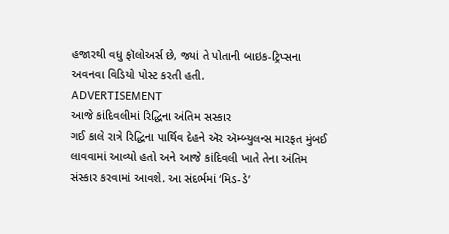હજારથી વધુ ફૉલોઅર્સ છે, જ્યાં તે પોતાની બાઇક-ટ્રિપ્સના અવનવા વિડિયો પોસ્ટ કરતી હતી.
ADVERTISEMENT
આજે કાંદિવલીમાં રિદ્ધિના અંતિમ સસ્કાર
ગઈ કાલે રાત્રે રિદ્ધિના પાર્થિવ દેહને ઍર ઍમ્બ્યુલન્સ મારફત મુંબઈ લાવવામાં આવ્યો હતો અને આજે કાંદિવલી ખાતે તેના અંતિમ સંસ્કાર કરવામાં આવશે. આ સંદર્ભમાં ‘મિડ-ડે’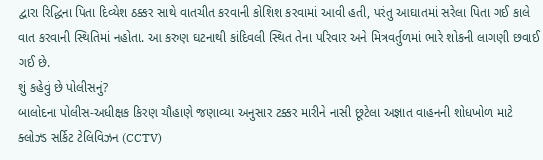દ્વારા રિદ્ધિના પિતા દિવ્યેશ ઠક્કર સાથે વાતચીત કરવાની કોશિશ કરવામાં આવી હતી, પરંતુ આઘાતમાં સરેલા પિતા ગઈ કાલે વાત કરવાની સ્થિતિમાં નહોતા. આ કરુણ ઘટનાથી કાંદિવલી સ્થિત તેના પરિવાર અને મિત્રવર્તુળમાં ભારે શોકની લાગણી છવાઈ ગઈ છે.
શું કહેવું છે પોલીસનું?
બાલોદના પોલીસ-અધીક્ષક કિરણ ચૌહાણે જણાવ્યા અનુસાર ટક્કર મારીને નાસી છૂટેલા અજ્ઞાત વાહનની શોધખોળ માટે ક્લોઝ્ડ સર્કિટ ટેલિવિઝન (CCTV)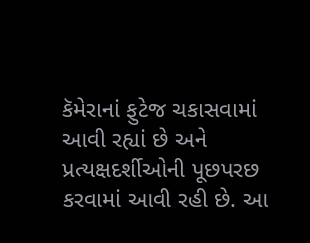કૅમેરાનાં ફુટેજ ચકાસવામાં આવી રહ્યાં છે અને પ્રત્યક્ષદર્શીઓની પૂછપરછ કરવામાં આવી રહી છે. આ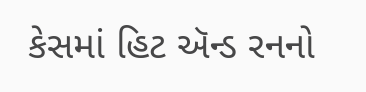કેસમાં હિટ ઍન્ડ રનનો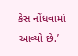કેસ નોંધવામાં આવ્યો છે.’